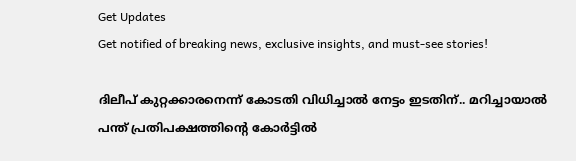Get Updates
Get notified of breaking news, exclusive insights, and must-see stories!

ദിലീപ് കുറ്റക്കാരനെന്ന് കോടതി വിധിച്ചാല്‍ നേട്ടം ഇടതിന്.. മറിച്ചായാല്‍ പന്ത് പ്രതിപക്ഷത്തിന്റെ കോര്‍ട്ടില്‍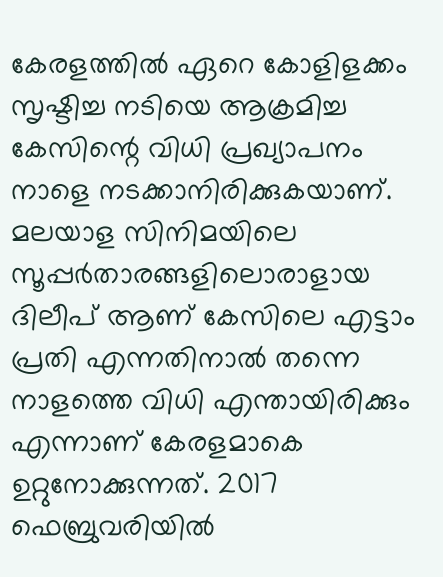കേരളത്തില്‍ ഏറെ കോളിളക്കം സൃഷ്ടിച്ച നടിയെ ആക്രമിച്ച കേസിന്റെ വിധി പ്രഖ്യാപനം നാളെ നടക്കാനിരിക്കുകയാണ്. മലയാള സിനിമയിലെ സൂപ്പര്‍താരങ്ങളിലൊരാളായ ദിലീപ് ആണ് കേസിലെ എട്ടാം പ്രതി എന്നതിനാല്‍ തന്നെ നാളത്തെ വിധി എന്തായിരിക്കും എന്നാണ് കേരളമാകെ ഉറ്റുനോക്കുന്നത്. 2017 ഫെബ്രുവരിയില്‍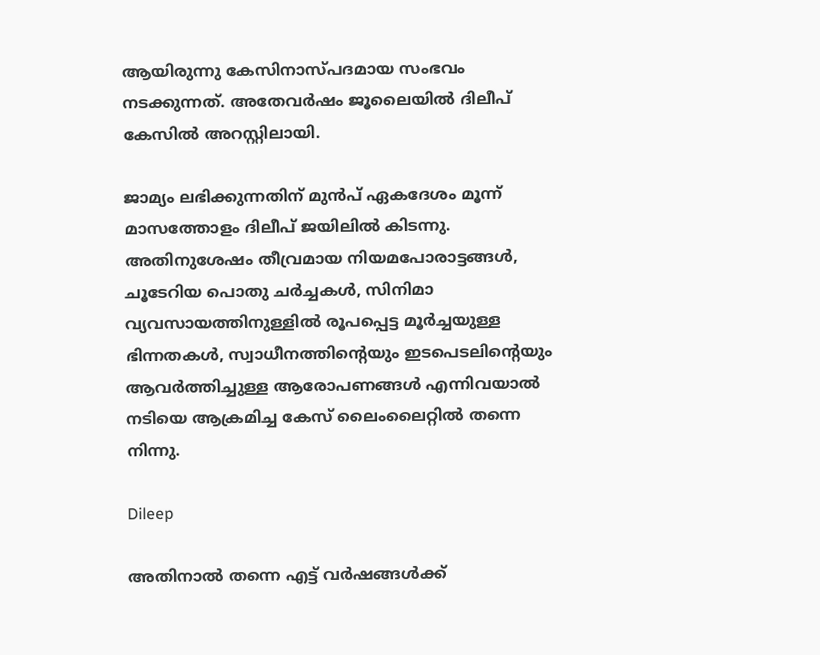ആയിരുന്നു കേസിനാസ്പദമായ സംഭവം നടക്കുന്നത്. അതേവര്‍ഷം ജൂലൈയില്‍ ദിലീപ് കേസില്‍ അറസ്റ്റിലായി.

ജാമ്യം ലഭിക്കുന്നതിന് മുന്‍പ് ഏകദേശം മൂന്ന് മാസത്തോളം ദിലീപ് ജയിലില്‍ കിടന്നു. അതിനുശേഷം തീവ്രമായ നിയമപോരാട്ടങ്ങള്‍, ചൂടേറിയ പൊതു ചര്‍ച്ചകള്‍, സിനിമാ വ്യവസായത്തിനുള്ളില്‍ രൂപപ്പെട്ട മൂര്‍ച്ചയുള്ള ഭിന്നതകള്‍, സ്വാധീനത്തിന്റെയും ഇടപെടലിന്റെയും ആവര്‍ത്തിച്ചുള്ള ആരോപണങ്ങള്‍ എന്നിവയാല്‍ നടിയെ ആക്രമിച്ച കേസ് ലൈംലൈറ്റില്‍ തന്നെ നിന്നു.

Dileep

അതിനാല്‍ തന്നെ എട്ട് വര്‍ഷങ്ങള്‍ക്ക്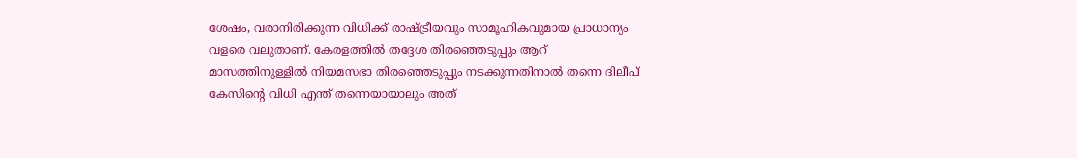ശേഷം, വരാനിരിക്കുന്ന വിധിക്ക് രാഷ്ട്രീയവും സാമൂഹികവുമായ പ്രാധാന്യം വളരെ വലുതാണ്. കേരളത്തില്‍ തദ്ദേശ തിരഞ്ഞെടുപ്പും ആറ് മാസത്തിനുള്ളില്‍ നിയമസഭാ തിരഞ്ഞെടുപ്പും നടക്കുന്നതിനാല്‍ തന്നെ ദിലീപ് കേസിന്റെ വിധി എന്ത് തന്നെയായാലും അത്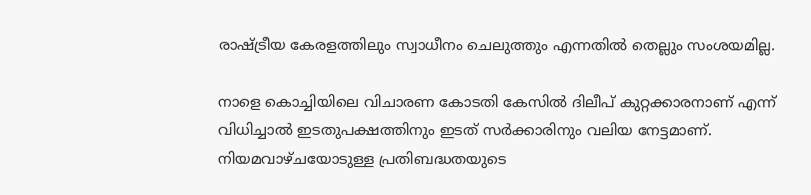രാഷ്ട്രീയ കേരളത്തിലും സ്വാധീനം ചെലുത്തും എന്നതില്‍ തെല്ലും സംശയമില്ല.

നാളെ കൊച്ചിയിലെ വിചാരണ കോടതി കേസില്‍ ദിലീപ് കുറ്റക്കാരനാണ് എന്ന് വിധിച്ചാല്‍ ഇടതുപക്ഷത്തിനും ഇടത് സര്‍ക്കാരിനും വലിയ നേട്ടമാണ്. നിയമവാഴ്ചയോടുള്ള പ്രതിബദ്ധതയുടെ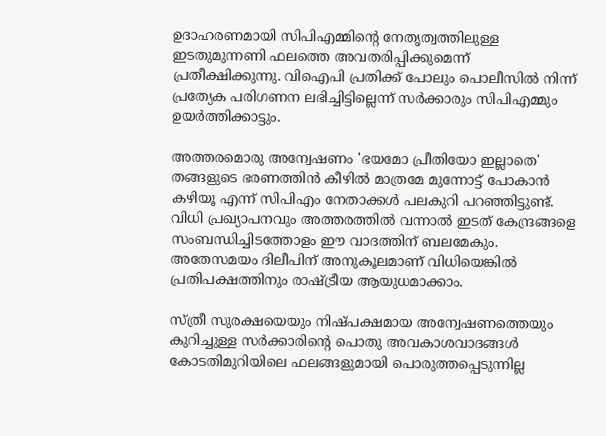ഉദാഹരണമായി സിപിഎമ്മിന്റെ നേതൃത്വത്തിലുള്ള ഇടതുമുന്നണി ഫലത്തെ അവതരിപ്പിക്കുമെന്ന് പ്രതീക്ഷിക്കുന്നു. വിഐപി പ്രതിക്ക് പോലും പൊലീസില്‍ നിന്ന് പ്രത്യേക പരിഗണന ലഭിച്ചിട്ടില്ലെന്ന് സര്‍ക്കാരും സിപിഎമ്മും ഉയര്‍ത്തിക്കാട്ടും.

അത്തരമൊരു അന്വേഷണം 'ഭയമോ പ്രീതിയോ ഇല്ലാതെ' തങ്ങളുടെ ഭരണത്തിന്‍ കീഴില്‍ മാത്രമേ മുന്നോട്ട് പോകാന്‍ കഴിയൂ എന്ന് സിപിഎം നേതാക്കള്‍ പലകുറി പറഞ്ഞിട്ടുണ്ട്. വിധി പ്രഖ്യാപനവും അത്തരത്തില്‍ വന്നാല്‍ ഇടത് കേന്ദ്രങ്ങളെ സംബന്ധിച്ചിടത്തോളം ഈ വാദത്തിന് ബലമേകും. അതേസമയം ദിലീപിന് അനുകൂലമാണ് വിധിയെങ്കില്‍ പ്രതിപക്ഷത്തിനും രാഷ്ട്രീയ ആയുധമാക്കാം.

സ്ത്രീ സുരക്ഷയെയും നിഷ്പക്ഷമായ അന്വേഷണത്തെയും കുറിച്ചുള്ള സര്‍ക്കാരിന്റെ പൊതു അവകാശവാദങ്ങള്‍ കോടതിമുറിയിലെ ഫലങ്ങളുമായി പൊരുത്തപ്പെടുന്നില്ല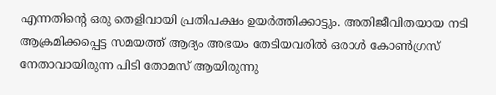എന്നതിന്റെ ഒരു തെളിവായി പ്രതിപക്ഷം ഉയര്‍ത്തിക്കാട്ടും. അതിജീവിതയായ നടി ആക്രമിക്കപ്പെട്ട സമയത്ത് ആദ്യം അഭയം തേടിയവരില്‍ ഒരാള്‍ കോണ്‍ഗ്രസ് നേതാവായിരുന്ന പിടി തോമസ് ആയിരുന്നു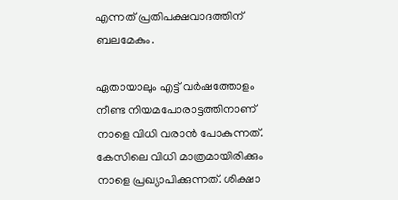എന്നത് പ്രതിപക്ഷവാദത്തിന് ബലമേകും.

ഏതായാലും എട്ട് വര്‍ഷത്തോളം നീണ്ട നിയമപോരാട്ടത്തിനാണ് നാളെ വിധി വരാന്‍ പോകുന്നത്. കേസിലെ വിധി മാത്രമായിരിക്കും നാളെ പ്രഖ്യാപിക്കുന്നത്. ശിക്ഷാ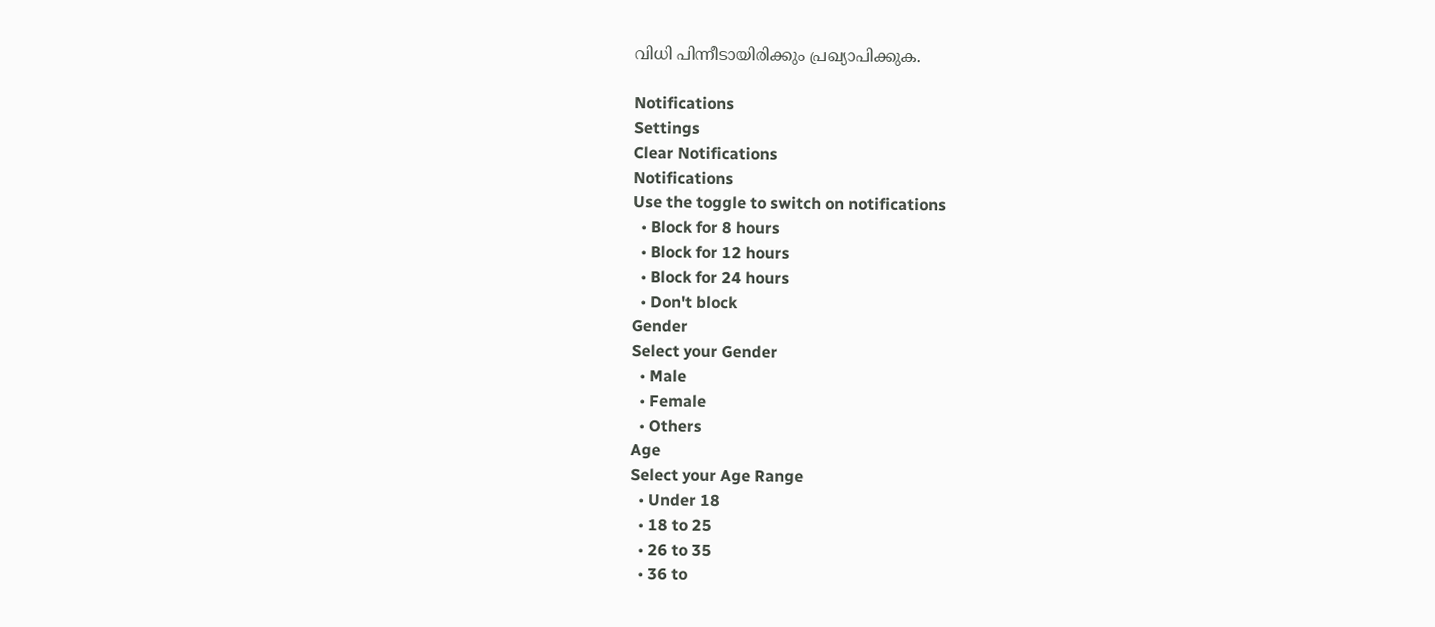വിധി പിന്നീടായിരിക്കും പ്രഖ്യാപിക്കുക.

Notifications
Settings
Clear Notifications
Notifications
Use the toggle to switch on notifications
  • Block for 8 hours
  • Block for 12 hours
  • Block for 24 hours
  • Don't block
Gender
Select your Gender
  • Male
  • Female
  • Others
Age
Select your Age Range
  • Under 18
  • 18 to 25
  • 26 to 35
  • 36 to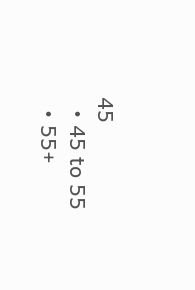45
  • 45 to 55
  • 55+